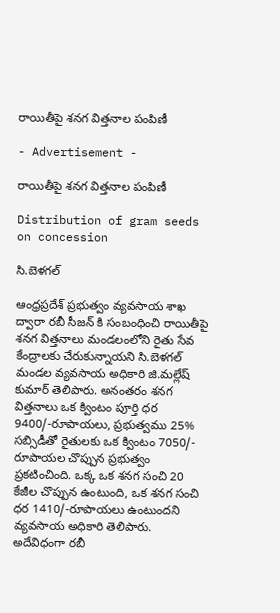రాయితీపై శనగ విత్తనాల పంపిణీ

- Advertisement -

రాయితీపై శనగ విత్తనాల పంపిణీ

Distribution of gram seeds on concession

సి.బెళగల్

ఆంధ్రప్రదేశ్ ప్రభుత్వం వ్యవసాయ శాఖ ద్వారా రబీ సీజన్ కి సంబంధించి రాయితీపై శనగ విత్తనాలు మండలంలోని రైతు సేవ కేంద్రాలకు చేరుకున్నాయని సి.బెళగల్ మండల వ్యవసాయ అధికారి జి.మల్లేష్ కుమార్ తెలిపారు. అనంతరం శనగ విత్తనాలు ఒక క్వింటం పూర్తి ధర 9400/-రూపాయలు, ప్రభుత్వము 25% సబ్సిడీతో రైతులకు ఒక క్వింటం 7050/- రూపాయల చొప్పున ప్రభుత్వం ప్రకటించింది. ఒక్క ఒక శనగ సంచి 20 కేజీల చొప్పున ఉంటుంది, ఒక శనగ సంచి ధర 1410/-రూపాయలు ఉంటుందని వ్యవసాయ అధికారి తెలిపారు. అదేవిధంగా రబీ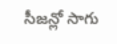సీజన్లో సాగు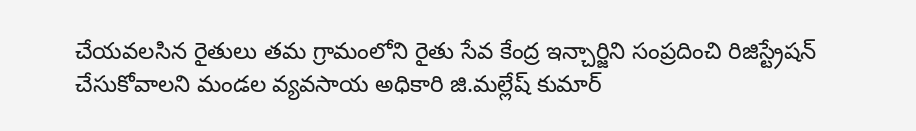చేయవలసిన రైతులు తమ గ్రామంలోని రైతు సేవ కేంద్ర ఇన్చార్జిని సంప్రదించి రిజిస్ట్రేషన్ చేసుకోవాలని మండల వ్యవసాయ అధికారి జి.మల్లేష్ కుమార్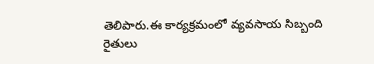తెలిపారు.ఈ కార్యక్రమంలో వ్యవసాయ సిబ్బంది రైతులు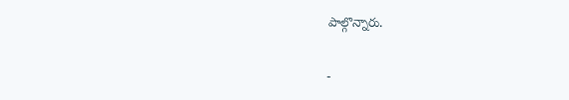పాల్గొన్నారు.

-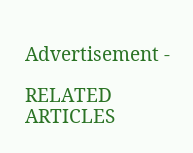Advertisement -

RELATED ARTICLES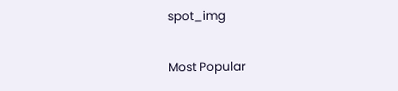spot_img

Most Popular